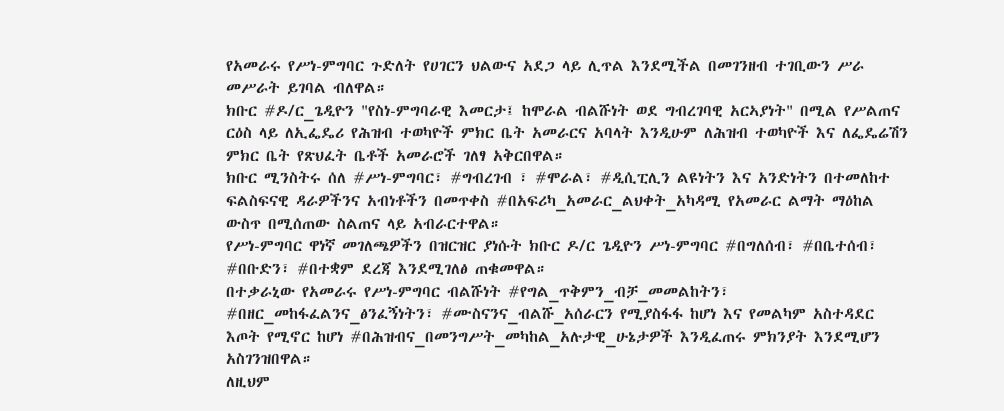የአመራሩ የሥነ-ምግባር ጉድለት የሀገርን ህልውና አደጋ ላይ ሊጥል እንደሚችል በመገንዘብ ተገቢውን ሥራ መሥራት ይገባል ብለዋል።
ክቡር #ዶ/ር_ጌዲዮን "የስነ-ምግባራዊ እመርታ፤ ከሞራል ብልሹነት ወደ ግብረገባዊ አርኣያነት" በሚል የሥልጠና ርዕስ ላይ ለኢፌዴሪ የሕዝብ ተወካዮች ምክር ቤት አመራርና አባላት እንዲሁም ለሕዝብ ተወካዮች እና ለፌዴሬሽን ምክር ቤት የጽህፈት ቤቶች አመራሮች ገለፃ አቅርበዋል።
ክቡር ሚንስትሩ ሰለ #ሥነ-ምግባር፣ #ግብረገብ ፣ #ሞራል፣ #ዲሲፒሊን ልዩነትን እና አንድነትን በተመለከተ ፍልስፍናዊ ዳራዎችንና አብነቶችን በመጥቀስ #በአፍሪካ_አመራር_ልህቀት_አካዳሚ የአመራር ልማት ማዕከል ውስጥ በሚሰጠው ስልጠና ላይ አብራርተዋል።
የሥነ-ምግባር ዋነኛ መገለጫዎችን በዝርዝር ያነሱት ክቡር ዶ/ር ጌዲዮን ሥነ-ምግባር #በግለሰብ፣ #በቤተሰብ፣ #በቡድን፣ #በተቋም ደረጃ እንደሚገለፅ ጠቁመዋል።
በተቃራኒው የአመራሩ የሥነ-ምግባር ብልሹነት #የግል_ጥቅምን_ብቻ_መመልከትን፣ #በዘር_መከፋፈልንና_ፅንፈኝነትን፣ #ሙስናንና_ብልሹ_አሰራርን የሚያስፋፋ ከሆነ እና የመልካም አስተዳደር እጦት የሚኖር ከሆነ #በሕዝብና_በመንግሥት_መካከል_አሉታዊ_ሁኔታዎች እንዲፈጠሩ ምክንያት እንደሚሆን አስገንዝበዋል።
ለዚህም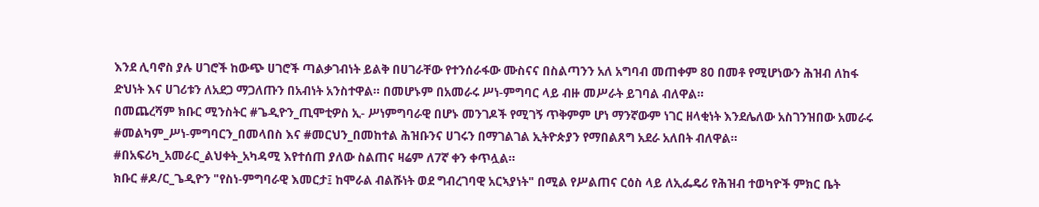እንደ ሊባኖስ ያሉ ሀገሮች ከውጭ ሀገሮች ጣልቃገብነት ይልቅ በሀገራቸው የተንሰራፋው ሙስናና በስልጣንን አለ አግባብ መጠቀም 80 በመቶ የሚሆነውን ሕዝብ ለከፋ ድህነት እና ሀገሪቱን ለአደጋ ማጋለጡን በአብነት አንስተዋል። በመሆኑም በአመራሩ ሥነ-ምግባር ላይ ብዙ መሥራት ይገባል ብለዋል።
በመጨረሻም ክቡር ሚንስትር #ጌዲዮን_ጢሞቲዎስ ኢ- ሥነምግባራዊ በሆኑ መንገዶች የሚገኝ ጥቅምም ሆነ ማንኛውም ነገር ዘላቂነት እንደሌለው አስገንዝበው አመራሩ #መልካም_ሥነ-ምግባርን_በመላበስ እና #መርህን_በመከተል ሕዝቡንና ሀገሩን በማገልገል ኢትዮጵያን የማበልጸግ አደራ አለበት ብለዋል።
#በአፍሪካ_አመራር_ልህቀት_አካዳሚ እየተሰጠ ያለው ስልጠና ዛሬም ለ7ኛ ቀን ቀጥሏል።
ክቡር #ዶ/ር_ጌዲዮን "የስነ-ምግባራዊ እመርታ፤ ከሞራል ብልሹነት ወደ ግብረገባዊ አርኣያነት" በሚል የሥልጠና ርዕስ ላይ ለኢፌዴሪ የሕዝብ ተወካዮች ምክር ቤት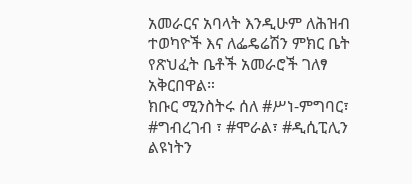አመራርና አባላት እንዲሁም ለሕዝብ ተወካዮች እና ለፌዴሬሽን ምክር ቤት የጽህፈት ቤቶች አመራሮች ገለፃ አቅርበዋል።
ክቡር ሚንስትሩ ሰለ #ሥነ-ምግባር፣ #ግብረገብ ፣ #ሞራል፣ #ዲሲፒሊን ልዩነትን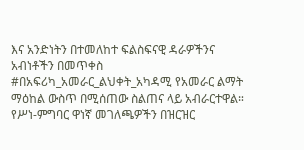እና አንድነትን በተመለከተ ፍልስፍናዊ ዳራዎችንና አብነቶችን በመጥቀስ #በአፍሪካ_አመራር_ልህቀት_አካዳሚ የአመራር ልማት ማዕከል ውስጥ በሚሰጠው ስልጠና ላይ አብራርተዋል።
የሥነ-ምግባር ዋነኛ መገለጫዎችን በዝርዝር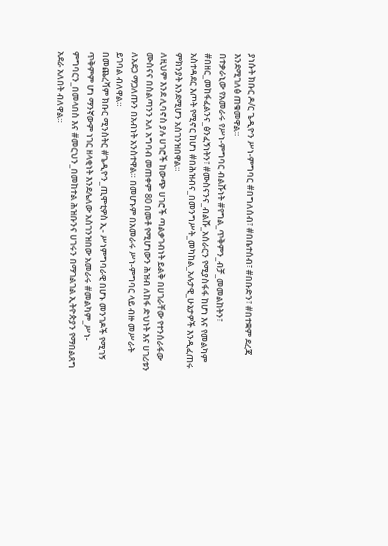ያነሱት ክቡር ዶ/ር ጌዲዮን ሥነ-ምግባር #በግለሰብ፣ #በቤተሰብ፣ #በቡድን፣ #በተቋም ደረጃ እንደሚገለፅ ጠቁመዋል።
በተቃራኒው የአመራሩ የሥነ-ምግባር ብልሹነት #የግል_ጥቅምን_ብቻ_መመልከትን፣ #በዘር_መከፋፈልንና_ፅንፈኝነትን፣ #ሙስናንና_ብልሹ_አሰራርን የሚያስፋፋ ከሆነ እና የመልካም አስተዳደር እጦት የሚኖር ከሆነ #በሕዝብና_በመንግሥት_መካከል_አሉታዊ_ሁኔታዎች እንዲፈጠሩ ምክንያት እንደሚሆን አስገንዝበዋል።
ለዚህም እንደ ሊባኖስ ያሉ ሀገሮች ከውጭ ሀገሮች ጣልቃገብነት ይልቅ በሀገራቸው የተንሰራፋው ሙስናና በስልጣንን አለ አግባብ መጠቀም 80 በመቶ የሚሆነውን ሕዝብ ለከፋ ድህነት እና ሀገሪቱን ለአደጋ ማጋለጡን በአብነት አንስተዋል። በመሆኑም በአመራሩ ሥነ-ምግባር ላይ ብዙ መሥራት ይገባል ብለዋል።
በመጨረሻም ክቡር ሚንስትር #ጌዲዮን_ጢሞቲዎስ ኢ- ሥነምግባራዊ በሆኑ መንገዶች የሚገኝ ጥቅምም ሆነ ማንኛውም ነገር ዘላቂነት እንደሌለው አስገንዝበው አመራሩ #መልካም_ሥነ-ምግባርን_በመላበስ እና #መርህን_በመከተል ሕዝቡንና ሀገሩን በማገልገል ኢትዮጵያን የማበልጸግ አደራ አለበት ብለዋል።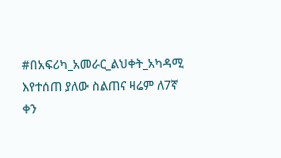#በአፍሪካ_አመራር_ልህቀት_አካዳሚ እየተሰጠ ያለው ስልጠና ዛሬም ለ7ኛ ቀን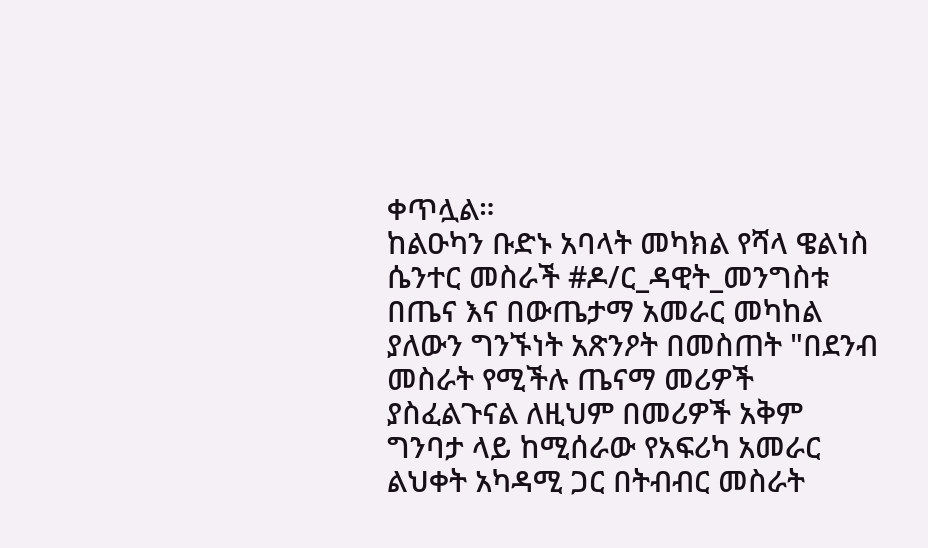ቀጥሏል።
ከልዑካን ቡድኑ አባላት መካክል የሻላ ዌልነስ ሴንተር መስራች #ዶ/ር_ዳዊት_መንግስቱ በጤና እና በውጤታማ አመራር መካከል ያለውን ግንኙነት አጽንዖት በመስጠት "በደንብ መስራት የሚችሉ ጤናማ መሪዎች ያስፈልጉናል ለዚህም በመሪዎች አቅም ግንባታ ላይ ከሚሰራው የአፍሪካ አመራር ልህቀት አካዳሚ ጋር በትብብር መስራት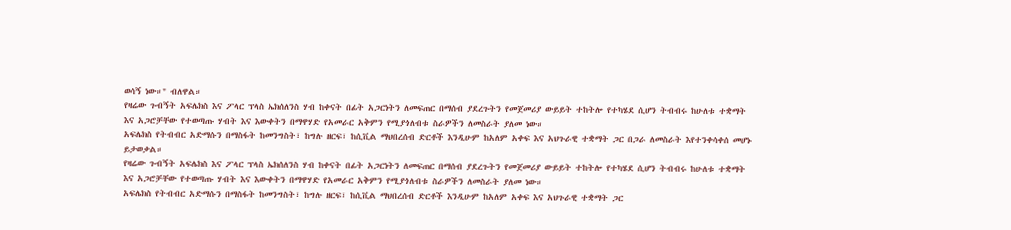ወሳኝ ነው።" ብለዋል።
የዛሬው ጉብኝት አፍሌክስ እና ፖላር ፕላስ ኤክሰለንስ ሃብ ከቀናት በፊት አጋርነትን ለመፍጠር በማሰብ ያደረጉትን የመጀመሪያ ውይይት ተከትሎ የተካሄደ ሲሆን ትብብሩ ከሁለቱ ተቋማት እና አጋሮቻቸው የተወጣጡ ሃብት እና እውቀትን በማዋሃድ የአመራር አቅምን የሚያጎለብቱ ስራዎችን ለመስራት ያለመ ነው።
አፍሌክስ የትብብር አድማሱን በማስፋት ከመንግስት፣ ከግሉ ዘርፍ፣ ከሲቪል ማህበረሰብ ድርቶች እንዲሁም ከአለም አቀፍ እና አህጉራዊ ተቋማት ጋር በጋራ ለመስራት እየተንቀሳቀሰ መሆኑ ይታወቃል።
የዛሬው ጉብኝት አፍሌክስ እና ፖላር ፕላስ ኤክሰለንስ ሃብ ከቀናት በፊት አጋርነትን ለመፍጠር በማሰብ ያደረጉትን የመጀመሪያ ውይይት ተከትሎ የተካሄደ ሲሆን ትብብሩ ከሁለቱ ተቋማት እና አጋሮቻቸው የተወጣጡ ሃብት እና እውቀትን በማዋሃድ የአመራር አቅምን የሚያጎለብቱ ስራዎችን ለመስራት ያለመ ነው።
አፍሌክስ የትብብር አድማሱን በማስፋት ከመንግስት፣ ከግሉ ዘርፍ፣ ከሲቪል ማህበረሰብ ድርቶች እንዲሁም ከአለም አቀፍ እና አህጉራዊ ተቋማት ጋር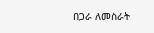በጋራ ለመስራት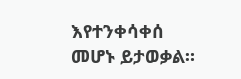እየተንቀሳቀሰ መሆኑ ይታወቃል።